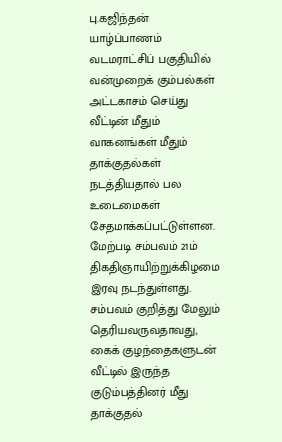பு.கஜிந்தன் யாழ்ப்பாணம் வடமராட்சிப் பகுதியில் வன்முறைக் கும்பல்கள் அட்டகாசம் செய்து வீட்டின் மீதும் வாகனங்கள் மீதும் தாக்குதல்கள் நடத்தியதால் பல உடைமைகள் சேதமாக்கப்பட்டுள்ளன. மேற்படி சம்பவம் 21ம் திகதிஞாயிற்றுக்கிழமை இரவு நடந்துள்ளது. சம்பவம் குறித்து மேலும் தெரியவருவதாவது, கைக் குழந்தைகளுடன் வீட்டில் இருந்த குடும்பத்தினர் மீது தாக்குதல்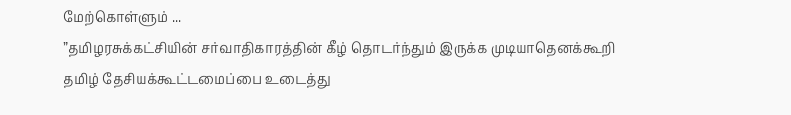மேற்கொள்ளும் ...
”தமிழரசுக்கட்சியின் சர்வாதிகாரத்தின் கீழ் தொடர்ந்தும் இருக்க முடியாதெனக்கூறி தமிழ் தேசியக்கூட்டமைப்பை உடைத்து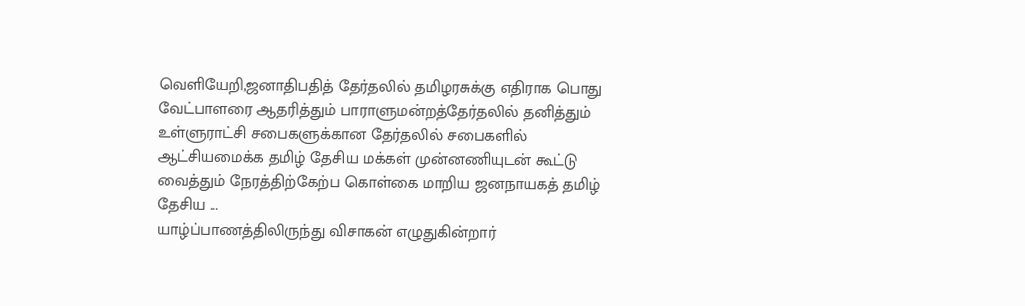வெளியேறி,ஜனாதிபதித் தேர்தலில் தமிழரசுக்கு எதிராக பொது வேட்பாளரை ஆதரித்தும் பாராளுமன்றத்தேர்தலில் தனித்தும் உள்ளுராட்சி சபைகளுக்கான தேர்தலில் சபைகளில் ஆட்சியமைக்க தமிழ் தேசிய மக்கள் முன்னணியுடன் கூட்டு வைத்தும் நேரத்திற்கேற்ப கொள்கை மாறிய ஜனநாயகத் தமிழ் தேசிய ...
யாழ்ப்பாணத்திலிருந்து விசாகன் எழுதுகின்றார்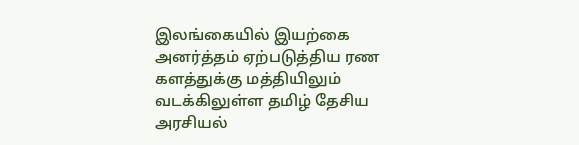இலங்கையில் இயற்கை அனர்த்தம் ஏற்படுத்திய ரண களத்துக்கு மத்தியிலும் வடக்கிலுள்ள தமிழ் தேசிய அரசியல்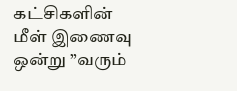கட்சிகளின் மீள் இணைவு ஒன்று ”வரும்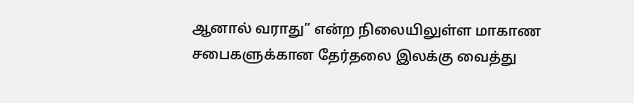ஆனால் வராது” என்ற நிலையிலுள்ள மாகாண சபைகளுக்கான தேர்தலை இலக்கு வைத்து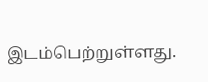இடம்பெற்றுள்ளது.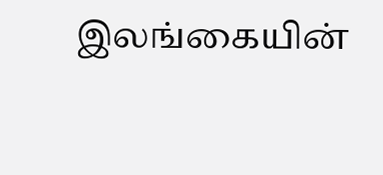இலங்கையின்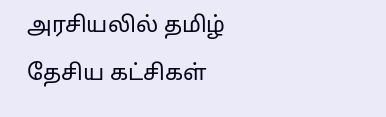அரசியலில் தமிழ் தேசிய கட்சிகள்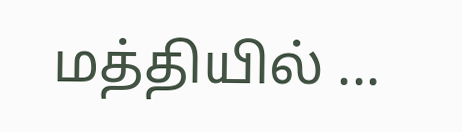மத்தியில் ...